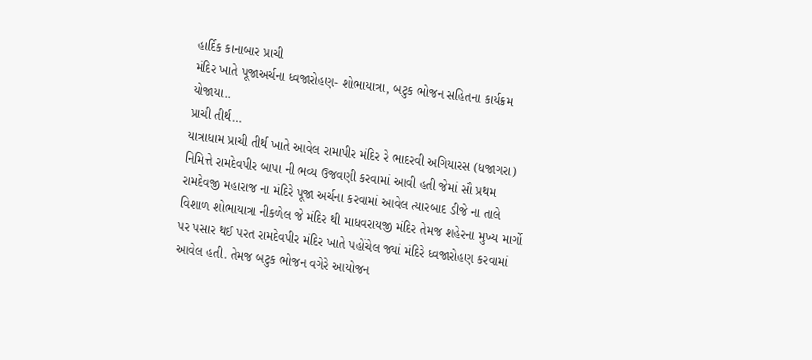હાર્દિક કાનાબાર પ્રાચી
મંદિર ખાતે પૂજાઅર્ચના ધ્વજારોહણ- શોભાયાત્રા, બટુક ભોજન સહિતના કાર્યક્રમ યોજાયા..
પ્રાચી તીર્થ…
યાત્રાધામ પ્રાચી તીર્થ ખાતે આવેલ રામાપીર મંદિર રે ભાદરવી અગિયારસ (ધજાગરા) નિમિત્તે રામદેવપીર બાપા ની ભવ્ય ઉજવણી કરવામાં આવી હતી જેમાં સૌ પ્રથમ રામદેવજી મહારાજ ના મંદિરે પૂજા અર્ચના કરવામાં આવેલ ત્યારબાદ ડીજે ના તાલે વિશાળ શોભાયાત્રા નીકળેલ જે મંદિર થી માધવરાયજી મંદિર તેમજ શહેરના મુખ્ય માર્ગો પર પસાર થઈ પરત રામદેવપીર મંદિર ખાતે પહોંચેલ જ્યાં મંદિરે ધ્વજારોહણ કરવામાં આવેલ હતી. તેમજ બટુક ભોજન વગેરે આયોજન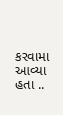કરવામા આવ્યા હતા ..